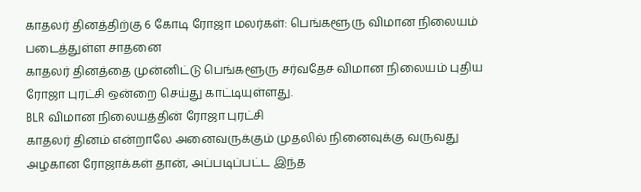காதலர் தினத்திற்கு 6 கோடி ரோஜா மலர்கள்: பெங்களூரு விமான நிலையம் படைத்துள்ள சாதனை
காதலர் தினத்தை முன்னிட்டு பெங்களூரு சர்வதேச விமான நிலையம் புதிய ரோஜா புரட்சி ஒன்றை செய்து காட்டியுள்ளது.
BLR விமான நிலையத்தின் ரோஜா புரட்சி
காதலர் தினம் என்றாலே அனைவருக்கும் முதலில் நினைவுக்கு வருவது அழகான ரோஜாக்கள் தான், அப்படிப்பட்ட இந்த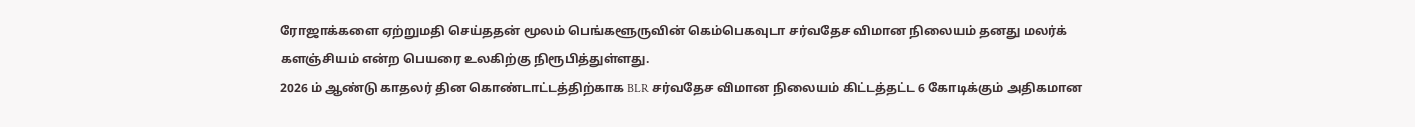ரோஜாக்களை ஏற்றுமதி செய்ததன் மூலம் பெங்களூருவின் கெம்பெகவுடா சர்வதேச விமான நிலையம் தனது மலர்க் களஞ்சியம் என்ற பெயரை உலகிற்கு நிரூபித்துள்ளது.
2026 ம் ஆண்டு காதலர் தின கொண்டாட்டத்திற்காக BLR சர்வதேச விமான நிலையம் கிட்டத்தட்ட 6 கோடிக்கும் அதிகமான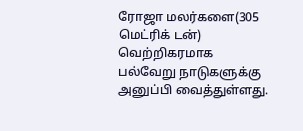ரோஜா மலர்களை(305 மெட்ரிக் டன்) வெற்றிகரமாக பல்வேறு நாடுகளுக்கு அனுப்பி வைத்துள்ளது.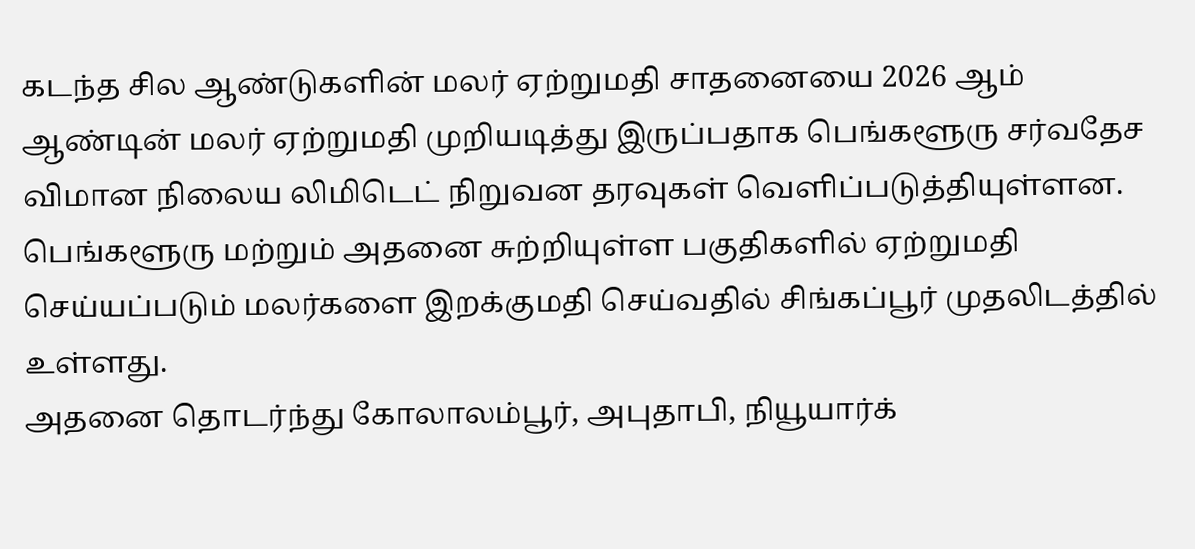கடந்த சில ஆண்டுகளின் மலர் ஏற்றுமதி சாதனையை 2026 ஆம் ஆண்டின் மலர் ஏற்றுமதி முறியடித்து இருப்பதாக பெங்களூரு சர்வதேச விமான நிலைய லிமிடெட் நிறுவன தரவுகள் வெளிப்படுத்தியுள்ளன.
பெங்களூரு மற்றும் அதனை சுற்றியுள்ள பகுதிகளில் ஏற்றுமதி செய்யப்படும் மலர்களை இறக்குமதி செய்வதில் சிங்கப்பூர் முதலிடத்தில் உள்ளது.
அதனை தொடர்ந்து கோலாலம்பூர், அபுதாபி, நியூயார்க்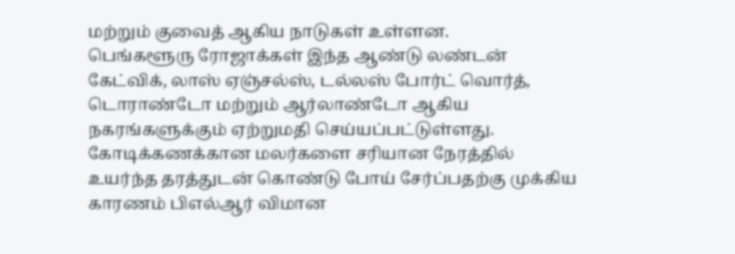மற்றும் குவைத் ஆகிய நாடுகள் உள்ளன.
பெங்களூரு ரோஜாக்கள் இந்த ஆண்டு லண்டன் கேட்விக், லாஸ் ஏஞ்சல்ஸ், டல்லஸ் போர்ட் வொர்த், டொராண்டோ மற்றும் ஆர்லாண்டோ ஆகிய நகரங்களுக்கும் ஏற்றுமதி செய்யப்பட்டுள்ளது.
கோடிக்கணக்கான மலர்களை சரியான நேரத்தில் உயர்ந்த தரத்துடன் கொண்டு போய் சேர்ப்பதற்கு முக்கிய காரணம் பிஎல்ஆர் விமான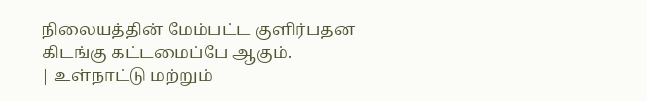நிலையத்தின் மேம்பட்ட குளிர்பதன கிடங்கு கட்டமைப்பே ஆகும்.
| உள்நாட்டு மற்றும்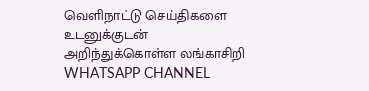வெளிநாட்டு செய்திகளை உடனுக்குடன் அறிந்துக்கொள்ள லங்காசிறி WHATSAPP CHANNEL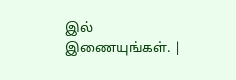இல் இணையுங்கள். |